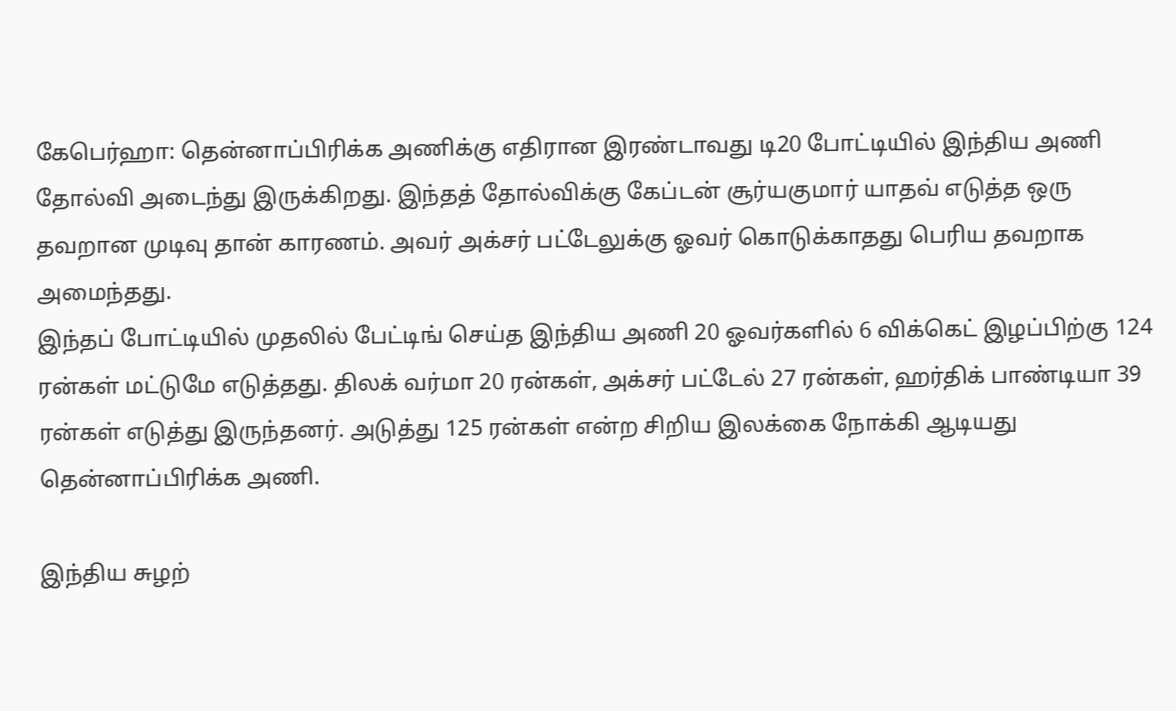கேபெர்ஹா: தென்னாப்பிரிக்க அணிக்கு எதிரான இரண்டாவது டி20 போட்டியில் இந்திய அணி தோல்வி அடைந்து இருக்கிறது. இந்தத் தோல்விக்கு கேப்டன் சூர்யகுமார் யாதவ் எடுத்த ஒரு தவறான முடிவு தான் காரணம். அவர் அக்சர் பட்டேலுக்கு ஓவர் கொடுக்காதது பெரிய தவறாக அமைந்தது.
இந்தப் போட்டியில் முதலில் பேட்டிங் செய்த இந்திய அணி 20 ஓவர்களில் 6 விக்கெட் இழப்பிற்கு 124 ரன்கள் மட்டுமே எடுத்தது. திலக் வர்மா 20 ரன்கள், அக்சர் பட்டேல் 27 ரன்கள், ஹர்திக் பாண்டியா 39 ரன்கள் எடுத்து இருந்தனர். அடுத்து 125 ரன்கள் என்ற சிறிய இலக்கை நோக்கி ஆடியது தென்னாப்பிரிக்க அணி.

இந்திய சுழற்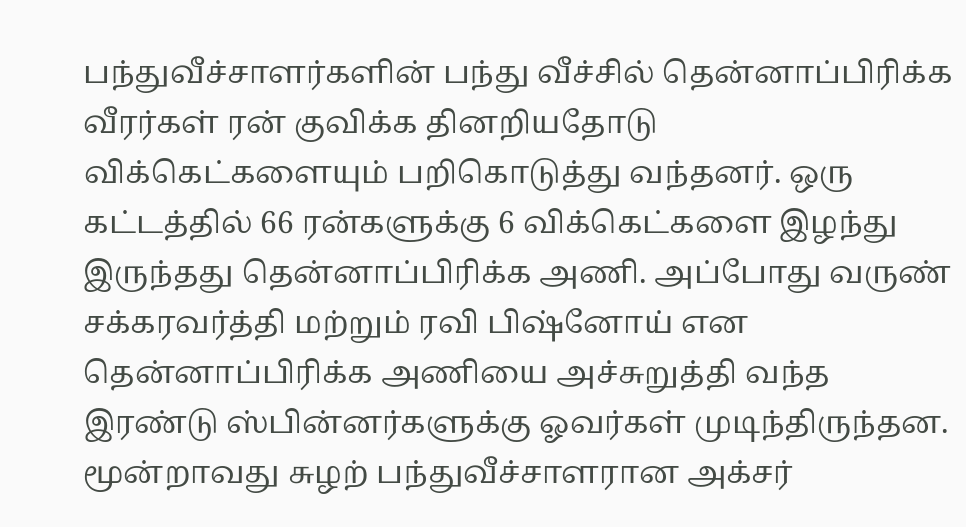பந்துவீச்சாளர்களின் பந்து வீச்சில் தென்னாப்பிரிக்க வீரர்கள் ரன் குவிக்க தினறியதோடு விக்கெட்களையும் பறிகொடுத்து வந்தனர். ஒரு கட்டத்தில் 66 ரன்களுக்கு 6 விக்கெட்களை இழந்து இருந்தது தென்னாப்பிரிக்க அணி. அப்போது வருண் சக்கரவர்த்தி மற்றும் ரவி பிஷ்னோய் என தென்னாப்பிரிக்க அணியை அச்சுறுத்தி வந்த இரண்டு ஸ்பின்னர்களுக்கு ஓவர்கள் முடிந்திருந்தன.
மூன்றாவது சுழற் பந்துவீச்சாளரான அக்சர்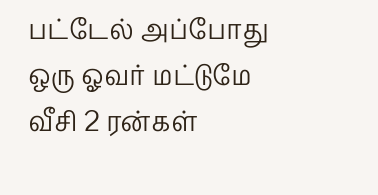பட்டேல் அப்போது ஒரு ஓவர் மட்டுமே வீசி 2 ரன்கள்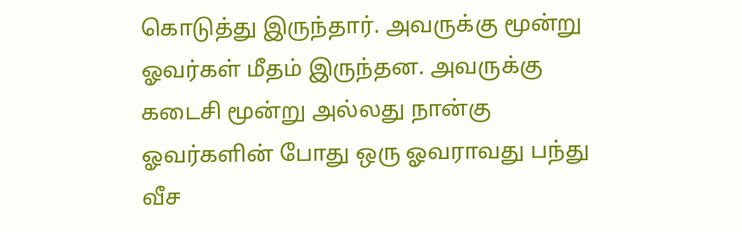கொடுத்து இருந்தார். அவருக்கு மூன்று ஓவர்கள் மீதம் இருந்தன. அவருக்கு கடைசி மூன்று அல்லது நான்கு ஓவர்களின் போது ஒரு ஓவராவது பந்து வீச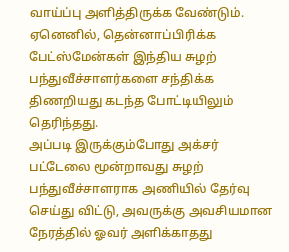வாய்ப்பு அளித்திருக்க வேண்டும். ஏனெனில், தென்னாப்பிரிக்க பேட்ஸ்மேன்கள் இந்திய சுழற் பந்துவீச்சாளர்களை சந்திக்க திணறியது கடந்த போட்டியிலும் தெரிந்தது.
அப்படி இருக்கும்போது அக்சர் பட்டேலை மூன்றாவது சுழற் பந்துவீச்சாளராக அணியில் தேர்வு செய்து விட்டு, அவருக்கு அவசியமான நேரத்தில் ஓவர் அளிக்காதது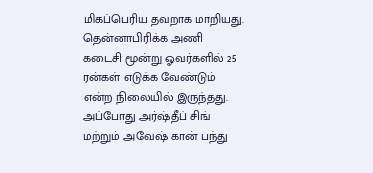மிகப்பெரிய தவறாக மாறியது. தென்னாபிரிக்க அணி கடைசி மூன்று ஓவர்களில் 25 ரன்கள் எடுக்க வேண்டும் என்ற நிலையில் இருந்தது.
அப்போது அர்ஷ்தீப் சிங் மற்றும் அவேஷ் கான் பந்து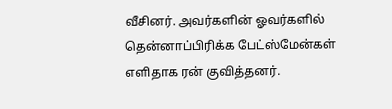வீசினர். அவர்களின் ஓவர்களில் தென்னாப்பிரிக்க பேட்ஸ்மேன்கள் எளிதாக ரன் குவித்தனர்.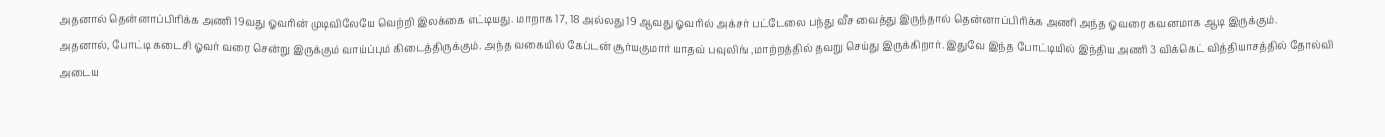அதனால் தென்னாப்பிரிக்க அணி 19வது ஓவரின் முடிவிலேயே வெற்றி இலக்கை எட்டியது. மாறாக 17, 18 அல்லது 19 ஆவது ஓவரில் அக்சர் பட்டேலை பந்து வீச வைத்து இருந்தால் தென்னாப்பிரிக்க அணி அந்த ஓவரை கவனமாக ஆடி இருக்கும்.
அதனால், போட்டி கடைசி ஓவர் வரை சென்று இருக்கும் வாய்ப்பும் கிடைத்திருக்கும். அந்த வகையில் கேப்டன் சூர்யகுமார் யாதவ் பவுலிங் ,மாற்றத்தில் தவறு செய்து இருக்கிறார். இதுவே இந்த போட்டியில் இந்திய அணி 3 விக்கெட் வித்தியாசத்தில் தோல்வி அடைய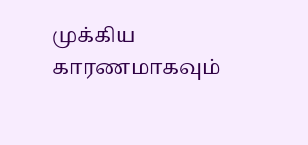முக்கிய காரணமாகவும்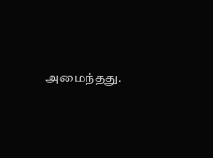அமைந்தது.